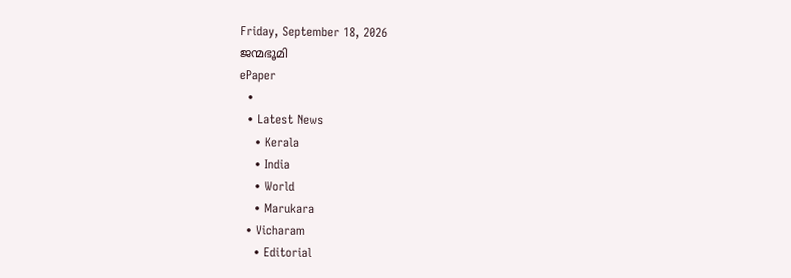Friday, September 18, 2026
ജന്മഭൂമി
ePaper
  •
  • Latest News
    • Kerala
    • India
    • World
    • Marukara
  • Vicharam
    • Editorial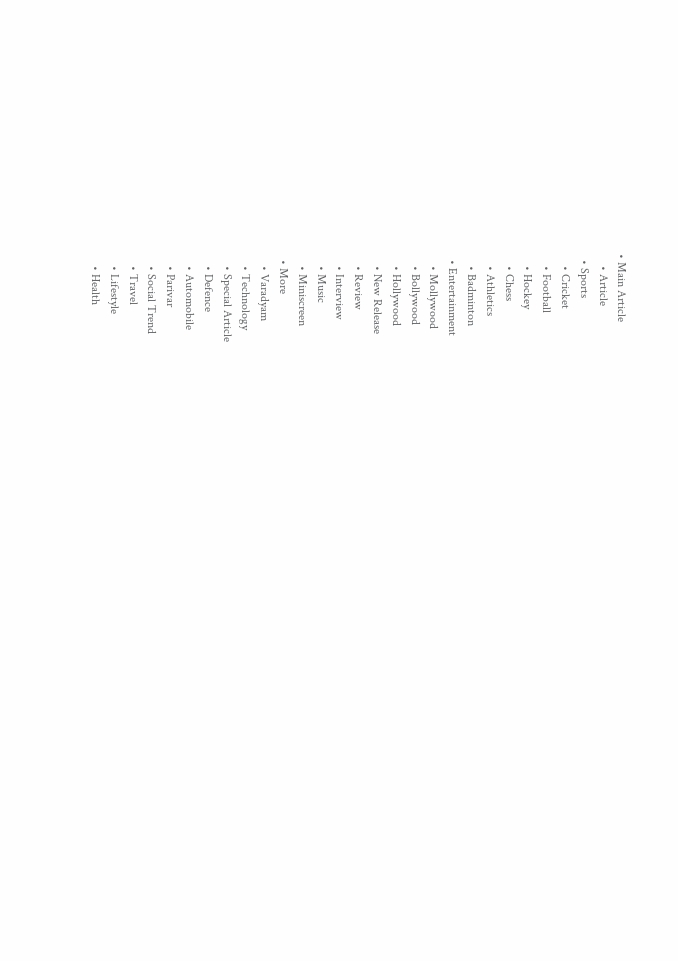• Main Article
    • Article
  • Sports
    • Cricket
    • Football
    • Hockey
    • Chess
    • Athletics
    • Badminton
  • Entertainment
    • Mollywood
    • Bollywood
    • Hollywood
    • New Release
    • Review
    • Interview
    • Music
    • Miniscreen
  • More
    • Varadyam
    • Technology
    • Special Article
    • Defence
    • Automobile
    • Parivar
    • Social Trend
    • Travel
    • Lifestyle
    • Health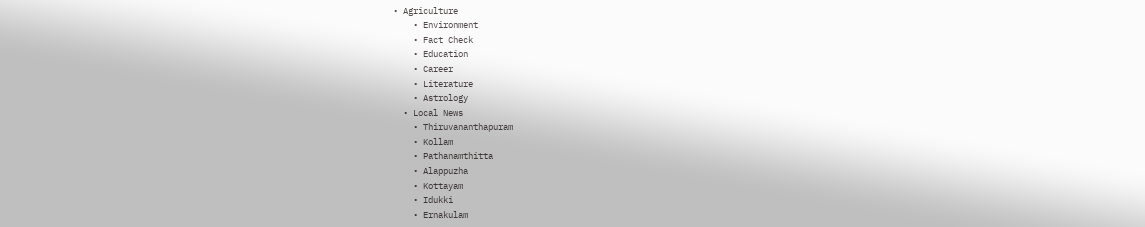• Agriculture
    • Environment
    • Fact Check
    • Education
    • Career
    • Literature
    • Astrology
  • Local News
    • Thiruvananthapuram
    • Kollam
    • Pathanamthitta
    • Alappuzha
    • Kottayam
    • Idukki
    • Ernakulam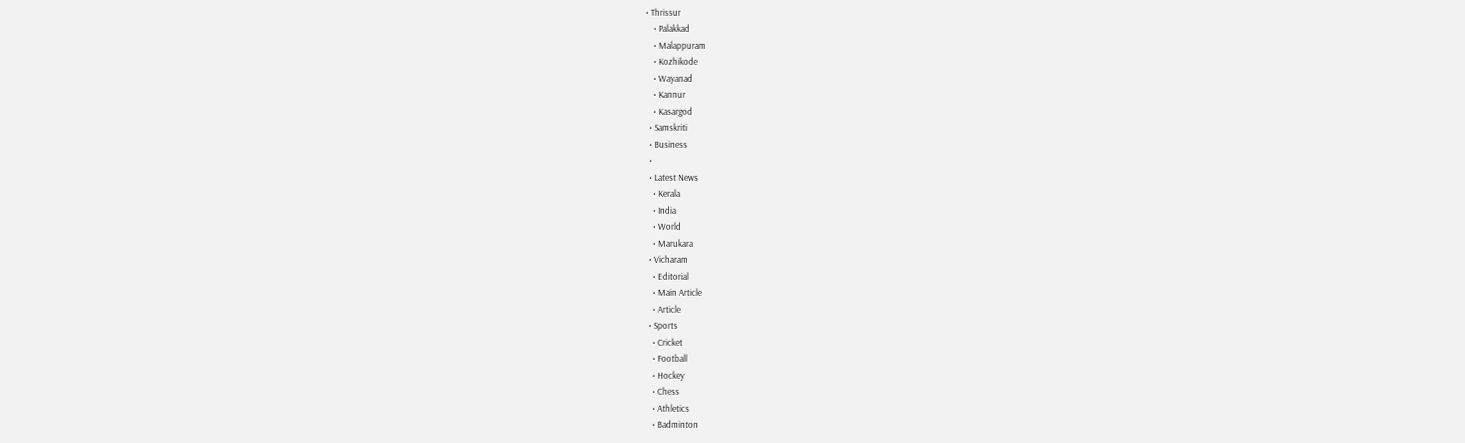• Thrissur
    • Palakkad
    • Malappuram
    • Kozhikode
    • Wayanad
    • Kannur
    • Kasargod
  • Samskriti
  • Business
  •
  • Latest News
    • Kerala
    • India
    • World
    • Marukara
  • Vicharam
    • Editorial
    • Main Article
    • Article
  • Sports
    • Cricket
    • Football
    • Hockey
    • Chess
    • Athletics
    • Badminton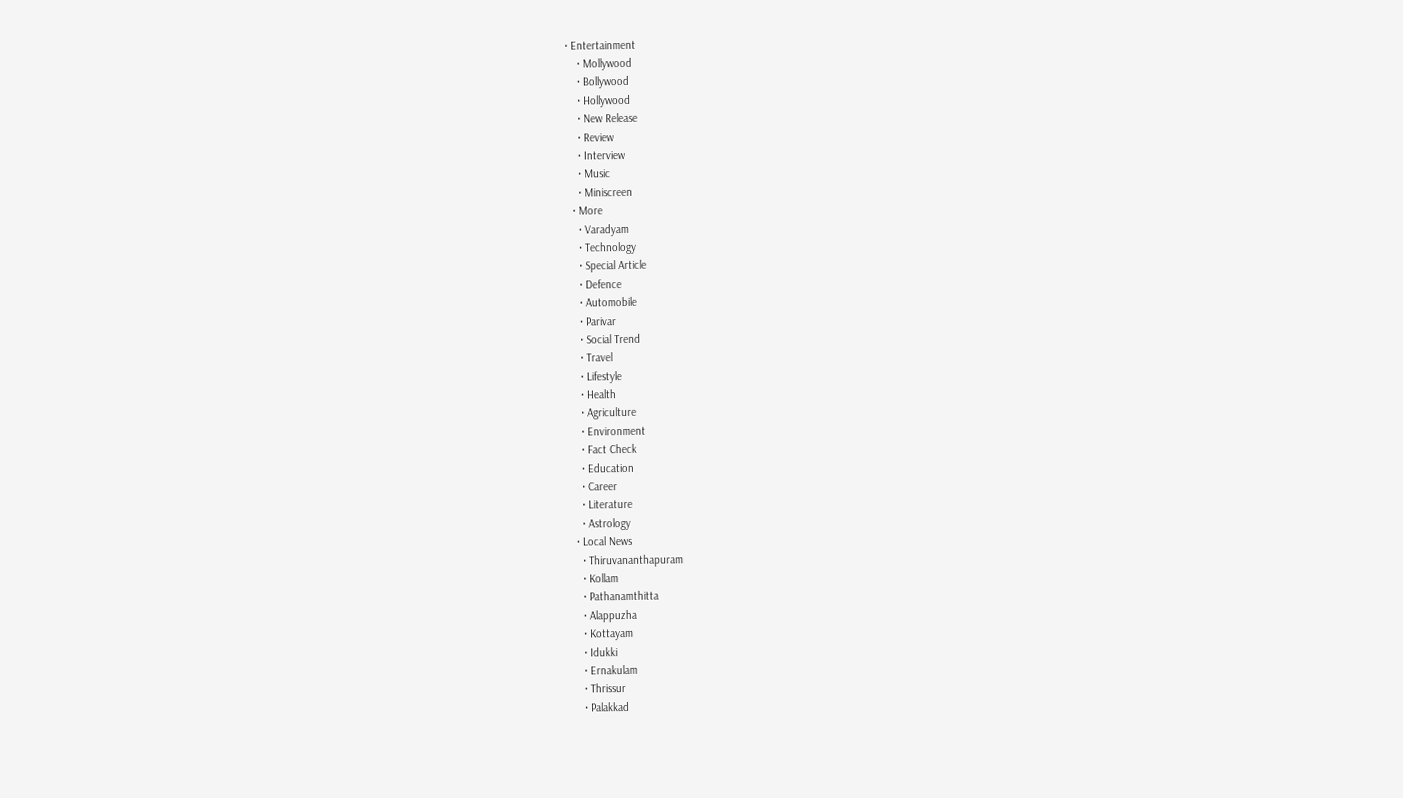• Entertainment
    • Mollywood
    • Bollywood
    • Hollywood
    • New Release
    • Review
    • Interview
    • Music
    • Miniscreen
  • More
    • Varadyam
    • Technology
    • Special Article
    • Defence
    • Automobile
    • Parivar
    • Social Trend
    • Travel
    • Lifestyle
    • Health
    • Agriculture
    • Environment
    • Fact Check
    • Education
    • Career
    • Literature
    • Astrology
  • Local News
    • Thiruvananthapuram
    • Kollam
    • Pathanamthitta
    • Alappuzha
    • Kottayam
    • Idukki
    • Ernakulam
    • Thrissur
    • Palakkad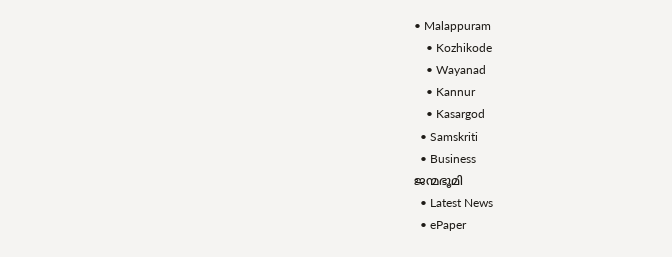• Malappuram
    • Kozhikode
    • Wayanad
    • Kannur
    • Kasargod
  • Samskriti
  • Business
ജന്മഭൂമി
  • Latest News
  • ePaper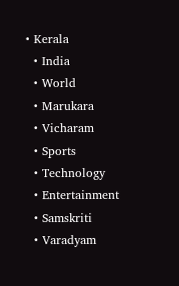• Kerala
  • India
  • World
  • Marukara
  • Vicharam
  • Sports
  • Technology
  • Entertainment
  • Samskriti
  • Varadyam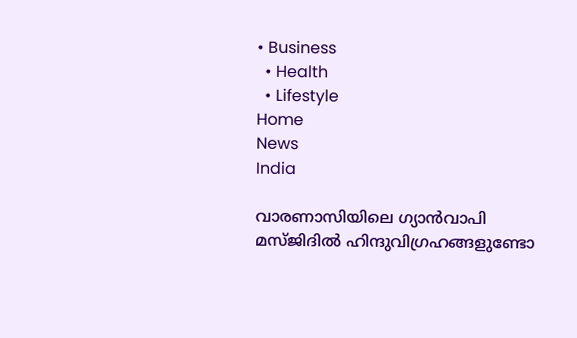• Business
  • Health
  • Lifestyle
Home
News
India

വാരണാസിയിലെ ഗ്യാന്‍വാപി മസ്ജിദില്‍ ഹിന്ദുവിഗ്രഹങ്ങളുണ്ടോ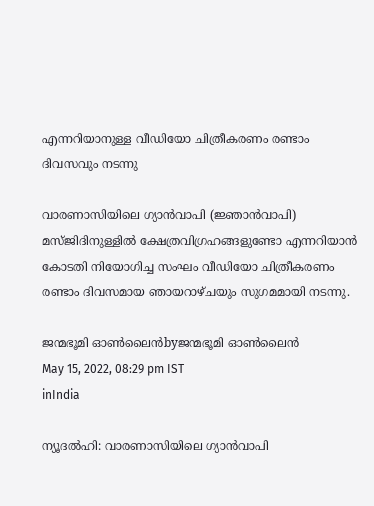എന്നറിയാനുള്ള വീഡിയോ ചിത്രീകരണം രണ്ടാം ദിവസവും നടന്നു

വാരണാസിയിലെ ഗ്യാന്‍വാപി (ജ്ഞാന്‍വാപി) മസ്ജിദിനുള്ളില്‍ ക്ഷേത്രവിഗ്രഹങ്ങളുണ്ടോ എന്നറിയാന്‍ കോടതി നിയോഗിച്ച സംഘം വീഡിയോ ചിത്രീകരണം രണ്ടാം ദിവസമായ ഞായറാഴ്ചയും സുഗമമായി നടന്നു.

ജന്മഭൂമി ഓണ്‍ലൈന്‍byജന്മഭൂമി ഓണ്‍ലൈന്‍
May 15, 2022, 08:29 pm IST
inIndia

ന്യൂദൽഹി: വാരണാസിയിലെ ഗ്യാന്‍വാപി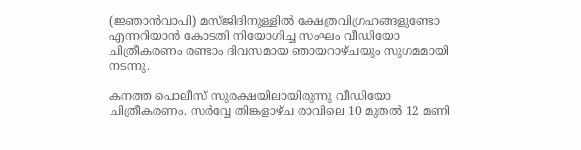(ജ്ഞാന്‍വാപി) മസ്ജിദിനുള്ളില്‍ ക്ഷേത്രവിഗ്രഹങ്ങളുണ്ടോ എന്നറിയാന്‍ കോടതി നിയോഗിച്ച സംഘം വീഡിയോ ചിത്രീകരണം രണ്ടാം ദിവസമായ ഞായറാഴ്ചയും സുഗമമായി നടന്നു.

കനത്ത പൊലീസ് സുരക്ഷയിലായിരുന്നു വീഡിയോ ചിത്രീകരണം. സര്‍വ്വേ തിങ്കളാഴ്ച രാവിലെ 10 മുതല്‍ 12 മണി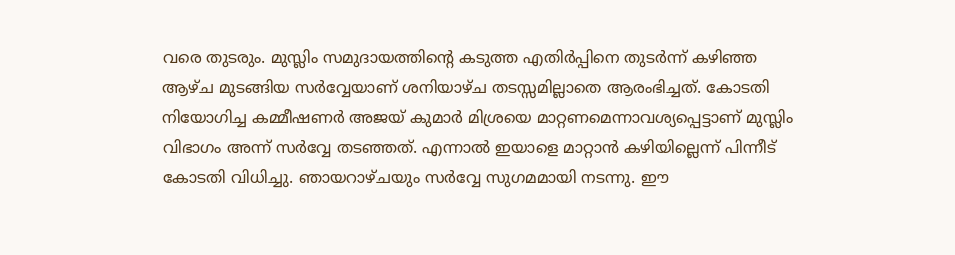വരെ തുടരും. മുസ്ലിം സമുദായത്തിന്റെ കടുത്ത എതിര്‍പ്പിനെ തുടര്‍ന്ന് കഴിഞ്ഞ ആഴ്ച മുടങ്ങിയ സര്‍വ്വേയാണ് ശനിയാഴ്ച തടസ്സമില്ലാതെ ആരംഭിച്ചത്. കോടതി നിയോഗിച്ച കമ്മീഷണര്‍ അജയ് കുമാര്‍ മിശ്രയെ മാറ്റണമെന്നാവശ്യപ്പെട്ടാണ് മുസ്ലിം വിഭാഗം അന്ന് സര്‍വ്വേ തടഞ്ഞത്. എന്നാല്‍ ഇയാളെ മാറ്റാന്‍ കഴിയില്ലെന്ന് പിന്നീട് കോടതി വിധിച്ചു. ഞായറാഴ്ചയും സര്‍വ്വേ സുഗമമായി നടന്നു. ഈ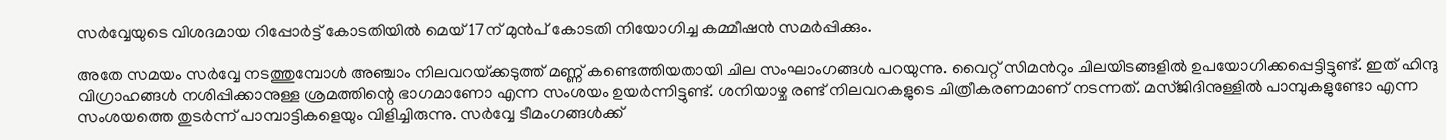സര്‍വ്വേയുടെ വിശദമായ റിപ്പോര്‍ട്ട് കോടതിയില്‍ മെയ് 17ന് മുന്‍പ് കോടതി നിയോഗിച്ച കമ്മീഷന്‍ സമര്‍പ്പിക്കും.

അതേ സമയം സര്‍വ്വേ നടത്തുമ്പോള്‍ അഞ്ചാം നിലവറയ്‌ക്കടുത്ത് മണ്ണ് കണ്ടെത്തിയതായി ചില സംഘാംഗങ്ങള്‍ പറയുന്നു. വൈറ്റ് സിമന്‍റും ചിലയിടങ്ങളില്‍ ഉപയോഗിക്കപ്പെട്ടിട്ടുണ്ട്. ഇത് ഹിന്ദു വിഗ്രാഹങ്ങള്‍ നശിപ്പിക്കാനുള്ള ശ്രമത്തിന്റെ ഭാഗമാണോ എന്ന സംശയം ഉയര്‍ന്നിട്ടുണ്ട്. ശനിയാഴ്ച രണ്ട് നിലവറകളുടെ ചിത്രീകരണമാണ് നടന്നത്. മസ്ജിദിനുള്ളില്‍ പാമ്പുകളുണ്ടോ എന്ന സംശയത്തെ തുടര്‍ന്ന് പാമ്പാട്ടികളെയും വിളിച്ചിരുന്നു. സര്‍വ്വേ ടീമംഗങ്ങള്‍ക്ക്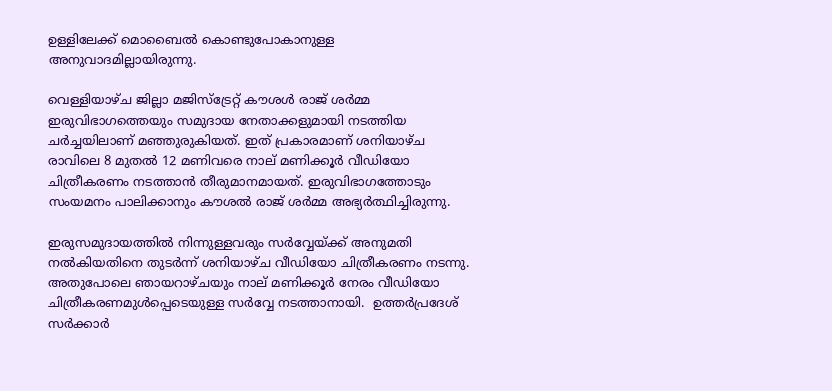ഉള്ളിലേക്ക് മൊബൈല്‍ കൊണ്ടുപോകാനുള്ള അനുവാദമില്ലായിരുന്നു.

വെള്ളിയാഴ്ച ജില്ലാ മജിസ്ട്രേറ്റ് കൗശള്‍ രാജ് ശര്‍മ്മ ഇരുവിഭാഗത്തെയും സമുദായ നേതാക്കളുമായി നടത്തിയ ചര്‍ച്ചയിലാണ് മഞ്ഞുരുകിയത്. ഇത് പ്രകാരമാണ് ശനിയാഴ്ച രാവിലെ 8 മുതല്‍ 12 മണിവരെ നാല് മണിക്കൂര്‍ വീഡിയോ ചിത്രീകരണം നടത്താന്‍ തീരുമാനമായത്. ഇരുവിഭാഗത്തോടും സംയമനം പാലിക്കാനും കൗശല്‍ രാജ് ശര്‍മ്മ അഭ്യര്‍ത്ഥിച്ചിരുന്നു.

ഇരുസമുദായത്തില്‍ നിന്നുള്ളവരും സര്‍വ്വേയ്‌ക്ക് അനുമതി നല്‍കിയതിനെ തുടര്‍ന്ന് ശനിയാഴ്ച വീഡിയോ ചിത്രീകരണം നടന്നു. അതുപോലെ ഞായറാഴ്ചയും നാല് മണിക്കൂര്‍ നേരം വീഡിയോ ചിത്രീകരണമുള്‍പ്പെടെയുള്ള സര്‍വ്വേ നടത്താനായി.  ഉത്തര്‍പ്രദേശ് സര്‍ക്കാര്‍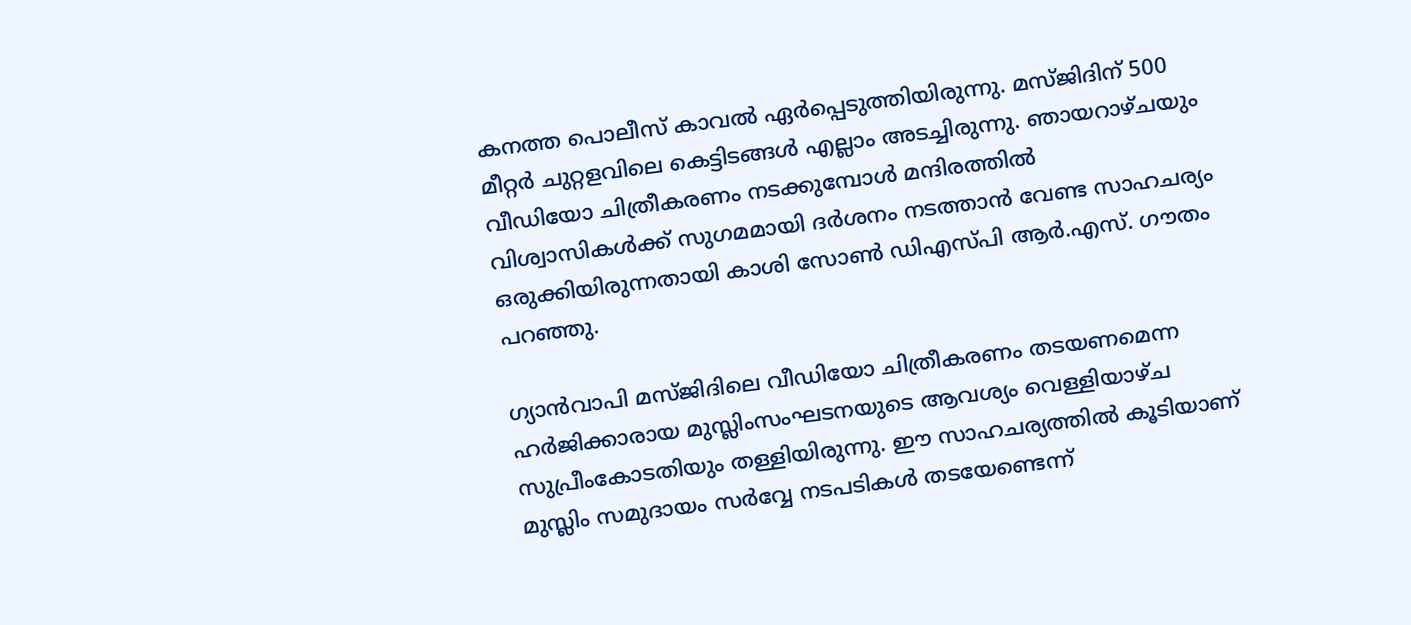കനത്ത പൊലീസ് കാവല്‍ ഏര്‍പ്പെടുത്തിയിരുന്നു. മസ്ജിദിന് 500 മീറ്റര്‍ ചുറ്റളവിലെ കെട്ടിടങ്ങള്‍ എല്ലാം അടച്ചിരുന്നു. ഞായറാഴ്ചയും വീഡിയോ ചിത്രീകരണം നടക്കുമ്പോള്‍ മന്ദിരത്തില്‍ വിശ്വാസികള്‍ക്ക് സുഗമമായി ദര്‍ശനം നടത്താന്‍ വേണ്ട സാഹചര്യം ഒരുക്കിയിരുന്നതായി കാശി സോണ്‍ ഡിഎസ്പി ആര്‍.എസ്. ഗൗതം പറഞ്ഞു.

ഗ്യാന്‍വാപി മസ്ജിദിലെ വീഡിയോ ചിത്രീകരണം തടയണമെന്ന ഹര്‍ജിക്കാരായ മുസ്ലിംസംഘടനയുടെ ആവശ്യം വെള്ളിയാഴ്ച സുപ്രീംകോടതിയും തള്ളിയിരുന്നു. ഈ സാഹചര്യത്തില്‍ കൂടിയാണ് മുസ്ലിം സമുദായം സര്‍വ്വേ നടപടികള്‍ തടയേണ്ടെന്ന്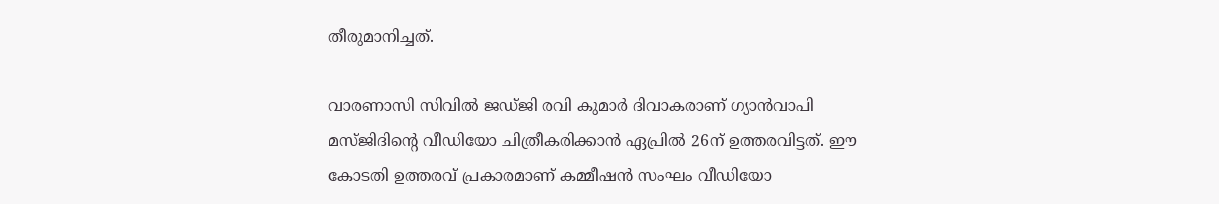തീരുമാനിച്ചത്.

വാരണാസി സിവില്‍ ജഡ്ജി രവി കുമാര്‍ ദിവാകരാണ് ഗ്യാന്‍വാപി മസ്ജിദിന്റെ വീഡിയോ ചിത്രീകരിക്കാന്‍ ഏപ്രില്‍ 26ന് ഉത്തരവിട്ടത്. ഈ കോടതി ഉത്തരവ് പ്രകാരമാണ് കമ്മീഷന്‍ സംഘം വീഡിയോ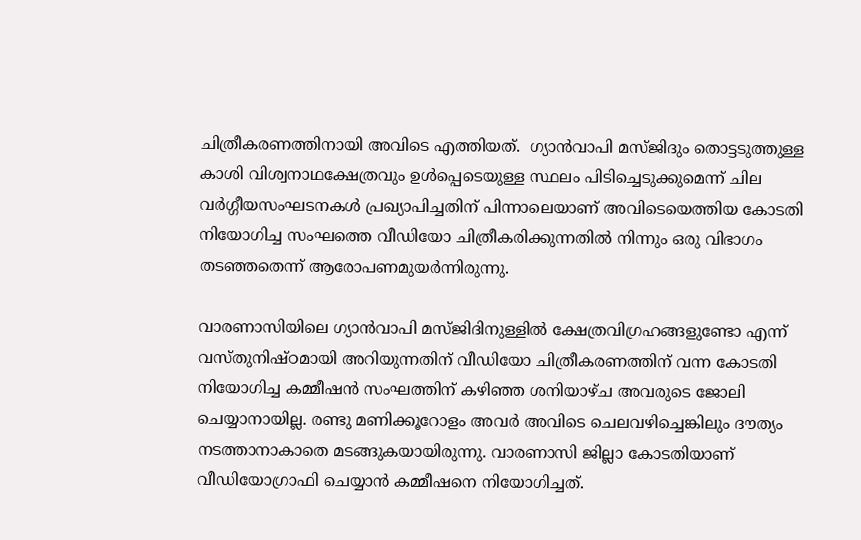ചിത്രീകരണത്തിനായി അവിടെ എത്തിയത്.  ഗ്യാന്‍വാപി മസ്ജിദും തൊട്ടടുത്തുള്ള കാശി വിശ്വനാഥക്ഷേത്രവും ഉള്‍പ്പെടെയുള്ള സ്ഥലം പിടിച്ചെടുക്കുമെന്ന് ചില വര്‍ഗ്ഗീയസംഘടനകള്‍ പ്രഖ്യാപിച്ചതിന് പിന്നാലെയാണ് അവിടെയെത്തിയ കോടതി നിയോഗിച്ച സംഘത്തെ വീഡിയോ ചിത്രീകരിക്കുന്നതില്‍ നിന്നും ഒരു വിഭാഗം തടഞ്ഞതെന്ന് ആരോപണമുയര്‍ന്നിരുന്നു.

വാരണാസിയിലെ ഗ്യാന്‍വാപി മസ്ജിദിനുള്ളില്‍ ക്ഷേത്രവിഗ്രഹങ്ങളുണ്ടോ എന്ന് വസ്തുനിഷ്ഠമായി അറിയുന്നതിന് വീഡിയോ ചിത്രീകരണത്തിന് വന്ന കോടതി നിയോഗിച്ച കമ്മീഷന്‍ സംഘത്തിന് കഴിഞ്ഞ ശനിയാഴ്ച അവരുടെ ജോലി ചെയ്യാനായില്ല. രണ്ടു മണിക്കൂറോളം അവര്‍ അവിടെ ചെലവഴിച്ചെങ്കിലും ദൗത്യം നടത്താനാകാതെ മടങ്ങുകയായിരുന്നു. വാരണാസി ജില്ലാ കോടതിയാണ് വീഡിയോഗ്രാഫി ചെയ്യാന്‍ കമ്മീഷനെ നിയോഗിച്ചത്.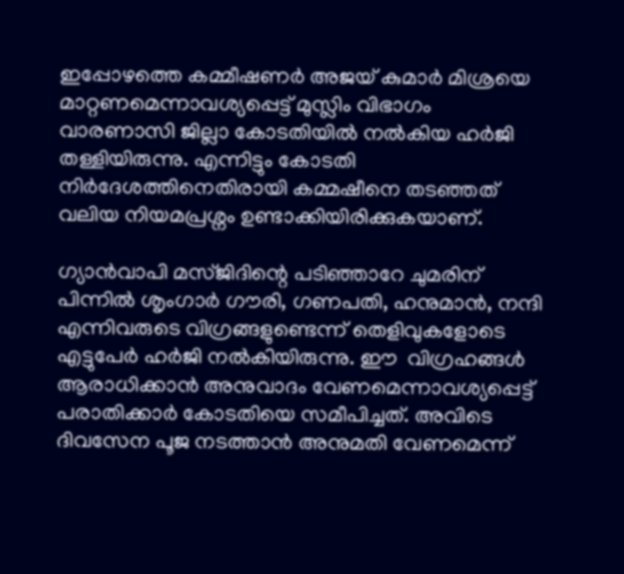ഇപ്പോഴത്തെ കമ്മീഷണര്‍ അജയ് കുമാര്‍ മിശ്രയെ മാറ്റണമെന്നാവശ്യപ്പെട്ട് മുസ്ലിം വിഭാഗം വാരണാസി ജില്ലാ കോടതിയില്‍ നല്‍കിയ ഹര്‍ജി തള്ളിയിരുന്നു. എന്നിട്ടും കോടതി നിര്‍ദേശത്തിനെതിരായി കമ്മഷീനെ തടഞ്ഞത് വലിയ നിയമപ്രശ്നം ഉണ്ടാക്കിയിരിക്കുകയാണ്.

ഗ്യാന്‍വാപി മസ്ജിദിന്റെ പടിഞ്ഞാറേ ചുമരിന് പിന്നില്‍ ശൃംഗാര്‍ ഗൗരി, ഗണപതി, ഹനുമാന്‍, നന്ദി എന്നിവരുടെ വിഗ്രങ്ങളുണ്ടെന്ന് തെളിവുകളോടെ എട്ടുപേര്‍ ഹര്‍ജി നല്‍കിയിരുന്നു. ഈ  വിഗ്രഹങ്ങള്‍ ആരാധിക്കാന്‍ അനുവാദം വേണമെന്നാവശ്യപ്പെട്ട് പരാതിക്കാര്‍ കോടതിയെ സമീപിച്ചത്. അവിടെ ദിവസേന പൂജ നടത്താൻ അനുമതി വേണമെന്ന്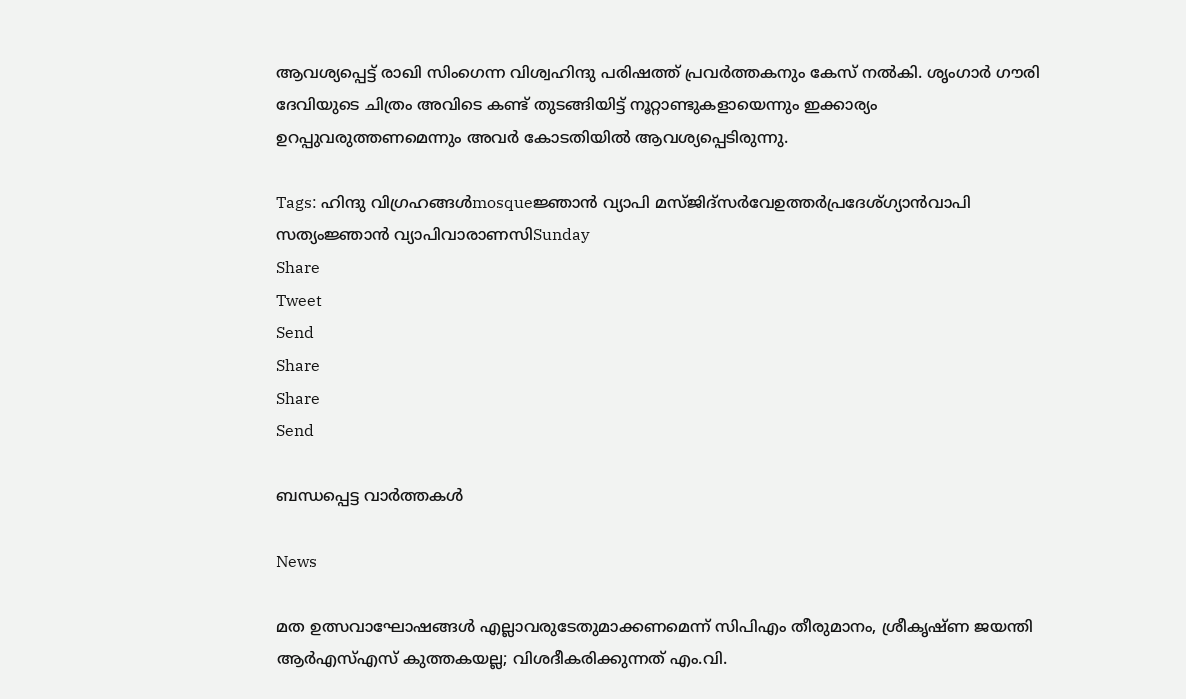ആവശ്യപ്പെട്ട് രാഖി സിംഗെന്ന വിശ്വഹിന്ദു പരിഷത്ത് പ്രവർത്തകനും കേസ് നല്‍കി. ശൃംഗാര്‍ ഗൗരി ദേവിയുടെ ചിത്രം അവിടെ കണ്ട് തുടങ്ങിയിട്ട് നൂറ്റാണ്ടുകളായെന്നും ഇക്കാര്യം ഉറപ്പുവരുത്തണമെന്നും അവര്‍ കോടതിയില്‍ ആവശ്യപ്പെടിരുന്നു.

Tags: ഹിന്ദു വിഗ്രഹങ്ങള്‍mosqueജ്ഞാന്‍ വ്യാപി മസ്ജിദ്സര്‍വേഉത്തര്‍പ്രദേശ്ഗ്യാന്‍വാപി സത്യംജ്ഞാന്‍ വ്യാപിവാരാണസിSunday
Share
Tweet
Send
Share
Share
Send

ബന്ധപ്പെട്ട വാര്‍ത്തകള്‍

News

മത ഉത്സവാഘോഷങ്ങൾ എല്ലാവരുടേതുമാക്കണമെന്ന് സിപിഎം തീരുമാനം, ശ്രീകൃഷ്ണ ജയന്തി ആർഎസ്എസ് കുത്തകയല്ല; വിശദീകരിക്കുന്നത് എം.വി.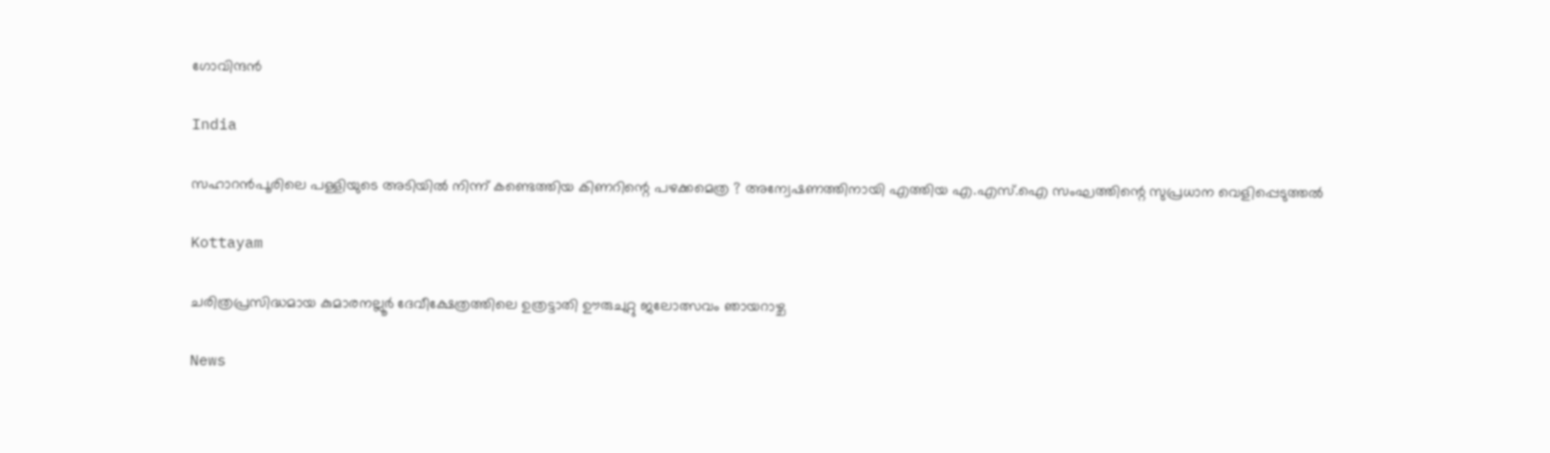ഗോവിന്ദൻ

India

സഹാറൻപൂരിലെ പള്ളിയുടെ അടിയിൽ നിന്ന് കണ്ടെത്തിയ കിണറിന്റെ പഴക്കമെത്ര ? അന്വേഷണത്തിനായി എത്തിയ എ.എസ്.ഐ സംഘത്തിന്റെ സുപ്രധാന വെളിപ്പെടുത്തൽ

Kottayam

ചരിത്രപ്രസിദ്ധമായ കുമാരനല്ലൂര്‍ ദേവീക്ഷേത്രത്തിലെ ഉത്രട്ടാതി ഊരുചുറ്റു ജലോത്സവം ഞായറാഴ്ച

News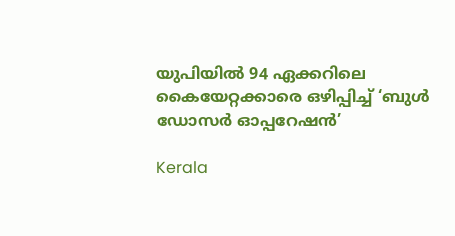യുപിയിൽ 94 ഏക്കറിലെ കൈയേറ്റക്കാരെ ഒഴിപ്പിച്ച് ‘ബുൾ ഡോസർ ഓപ്പറേഷൻ’

Kerala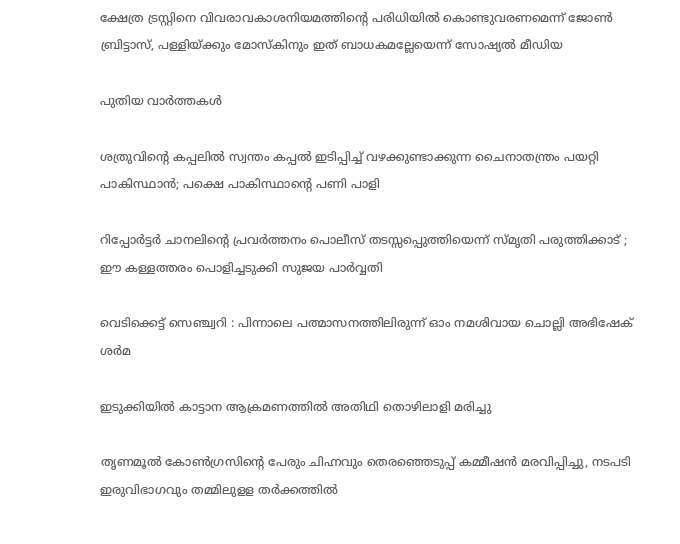ക്ഷേത്ര ട്രസ്റ്റിനെ വിവരാവകാശനിയമത്തിന്റെ പരിധിയില്‍ കൊണ്ടുവരണമെന്ന് ജോണ്‍ ബ്രിട്ടാസ്, പള്ളിയ്‌ക്കും മോസ്കിനും ഇത് ബാധകമല്ലേയെന്ന് സോഷ്യല്‍ മീഡിയ

പുതിയ വാര്‍ത്തകള്‍

ശത്രുവിന്റെ കപ്പലില്‍ സ്വന്തം കപ്പല്‍ ഇടിപ്പിച്ച് വഴക്കുണ്ടാക്കുന്ന ചൈനാതന്ത്രം പയറ്റി പാകിസ്ഥാന്‍; പക്ഷെ പാകിസ്ഥാന്റെ പണി പാളി

റിപ്പോര്‍ട്ടര്‍ ചാനലിന്റെ പ്രവര്‍ത്തനം പൊലീസ് തടസ്സപ്പെുത്തിയെന്ന് സ്മൃതി പരുത്തിക്കാട് ; ഈ കള്ളത്തരം പൊളിച്ചടുക്കി സുജയ പാര്‍വ്വതി

വെടിക്കെട്ട് സെഞ്ച്വറി : പിന്നാലെ പത്മാസനത്തിലിരുന്ന് ഓം നമശിവായ ചൊല്ലി അഭിഷേക് ശര്‍മ

ഇടുക്കിയില്‍ കാട്ടാന ആക്രമണത്തില്‍ അതിഥി തൊഴിലാളി മരിച്ചു

തൃണമൂല്‍ കോണ്‍ഗ്രസിന്റെ പേരും ചിഹ്നവും തെരഞ്ഞെടുപ്പ് കമ്മീഷന്‍ മരവിപ്പിച്ചു, നടപടി ഇരുവിഭാഗവും തമ്മിലുളള തര്‍ക്കത്തില്‍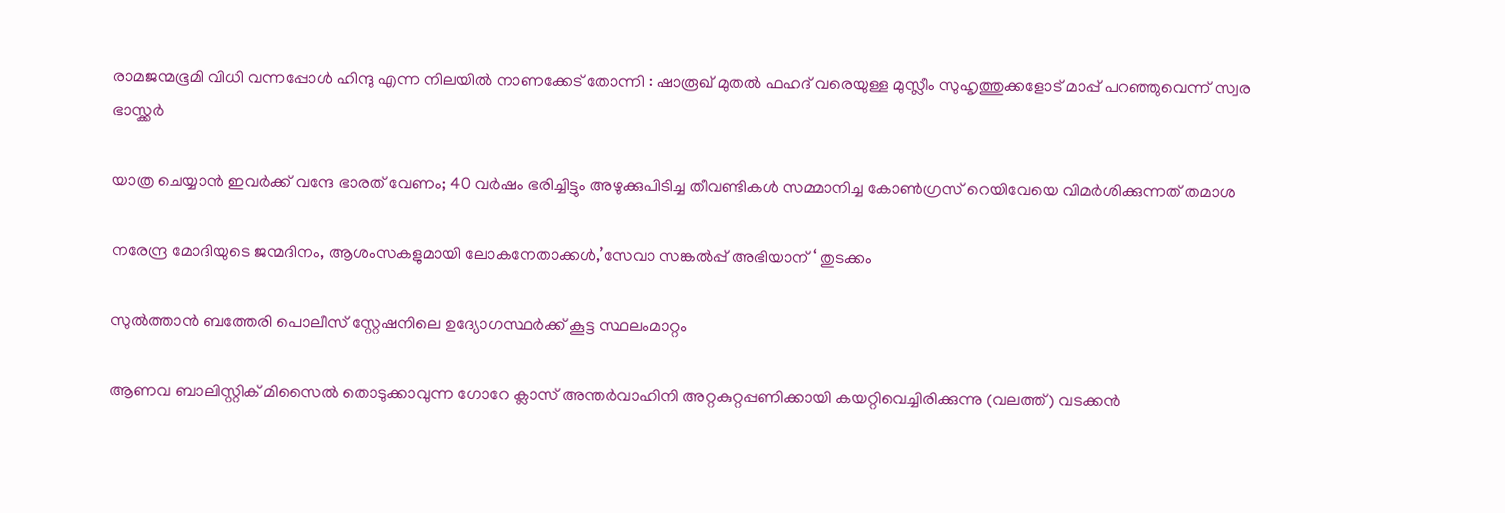രാമജന്മഭൂമി വിധി വന്നപ്പോൾ ഹിന്ദു എന്ന നിലയിൽ നാണക്കേട് തോന്നി : ഷാരൂഖ് മുതൽ ഫഹദ് വരെയുള്ള മുസ്ലീം സുഹൃത്തുക്കളോട് മാപ്പ് പറഞ്ഞുവെന്ന് സ്വര ഭാസ്ക്കർ

യാത്ര ചെയ്യാന്‍ ഇവര്‍ക്ക് വന്ദേ ഭാരത് വേണം; 40 വര്‍ഷം ഭരിച്ചിട്ടും അഴുക്കുപിടിച്ച തീവണ്ടികള്‍ സമ്മാനിച്ച കോണ്‍ഗ്രസ് റെയിവേയെ വിമര്‍ശിക്കുന്നത് തമാശ

നരേന്ദ്ര മോദിയുടെ ജന്മദിനം, ആശംസകളുമായി ലോകനേതാക്കള്‍,’സേവാ സങ്കല്‍പ്പ് അഭിയാന് ‘ തുടക്കം

സുല്‍ത്താന്‍ ബത്തേരി പൊലീസ് സ്റ്റേഷനിലെ ഉദ്യോഗസ്ഥര്‍ക്ക് കൂട്ട സ്ഥലംമാറ്റം

ആണവ ബാലിസ്റ്റിക് മിസൈല്‍ തൊടുക്കാവുന്ന ഗോറേ ക്ലാസ് അന്തര്‍വാഹിനി അറ്റകുറ്റപ്പണിക്കായി കയറ്റിവെച്ചിരിക്കുന്നു (വലത്ത്) വടക്കന്‍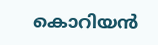കൊറിയന്‍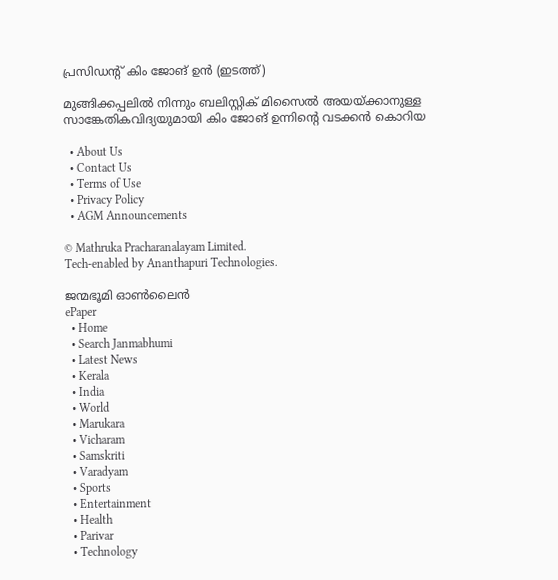പ്രസിഡന്‍റ് കിം ജോങ് ഉന്‍ (ഇടത്ത്)

മുങ്ങിക്കപ്പലില്‍ നിന്നും ബലിസ്റ്റിക് മിസൈല്‍ അയയ്‌ക്കാനുള്ള സാങ്കേതികവിദ്യയുമായി കിം ജോങ് ഉന്നിന്റെ വടക്കന്‍ കൊറിയ

  • About Us
  • Contact Us
  • Terms of Use
  • Privacy Policy
  • AGM Announcements

© Mathruka Pracharanalayam Limited.
Tech-enabled by Ananthapuri Technologies.

ജന്മഭൂമി ഓണ്‍ലൈന്‍
ePaper
  • Home
  • Search Janmabhumi
  • Latest News
  • Kerala
  • India
  • World
  • Marukara
  • Vicharam
  • Samskriti
  • Varadyam
  • Sports
  • Entertainment
  • Health
  • Parivar
  • Technology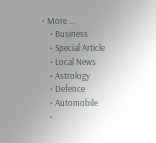• More …
    • Business
    • Special Article
    • Local News
    • Astrology
    • Defence
    • Automobile
    •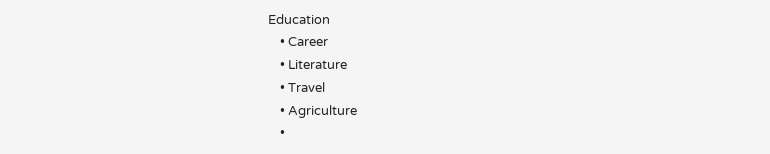Education
    • Career
    • Literature
    • Travel
    • Agriculture
    •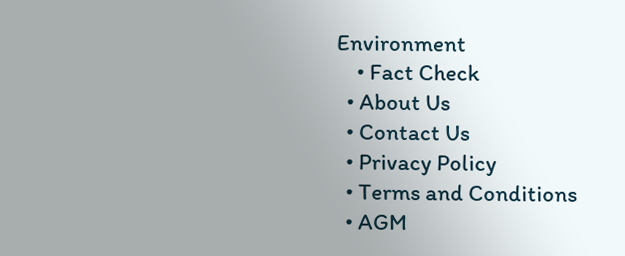Environment
    • Fact Check
  • About Us
  • Contact Us
  • Privacy Policy
  • Terms and Conditions
  • AGM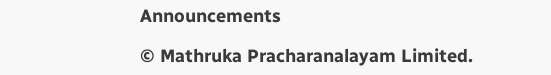Announcements

© Mathruka Pracharanalayam Limited.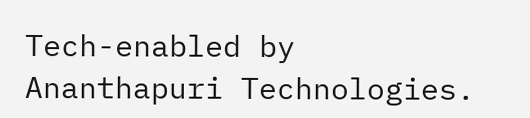Tech-enabled by Ananthapuri Technologies.